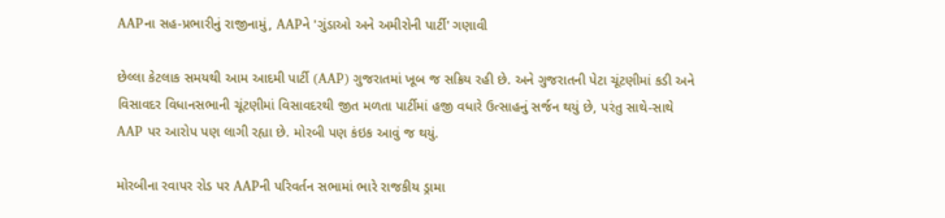AAPના સહ-પ્રભારીનું રાજીનામું, AAPને 'ગુંડાઓ અને અમીરોની પાર્ટી' ગણાવી

છેલ્લા કેટલાક સમયથી આમ આદમી પાર્ટી (AAP) ગુજરાતમાં ખૂબ જ સક્રિય રહી છે. અને ગુજરાતની પેટા ચૂંટણીમાં કડી અને વિસાવદર વિધાનસભાની ચૂંટણીમાં વિસાવદરથી જીત મળતા પાર્ટીમાં હજી વધારે ઉત્સાહનું સર્જન થયું છે, પરંતુ સાથે-સાથે AAP પર આરોપ પણ લાગી રહ્યા છે. મોરબી પણ કંઇક આવું જ થયું.

મોરબીના રવાપર રોડ પર AAPની પરિવર્તન સભામાં ભારે રાજકીય ડ્રામા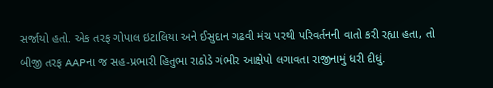સર્જાયો હતો. એક તરફ ગોપાલ ઇટાલિયા અને ઈસુદાન ગઢવી મંચ પરથી પરિવર્તનની વાતો કરી રહ્યા હતા, તો બીજી તરફ AAPના જ સહ-પ્રભારી હિતુભા રાઠોડે ગંભીર આક્ષેપો લગાવતા રાજીનામું ધરી દીધું.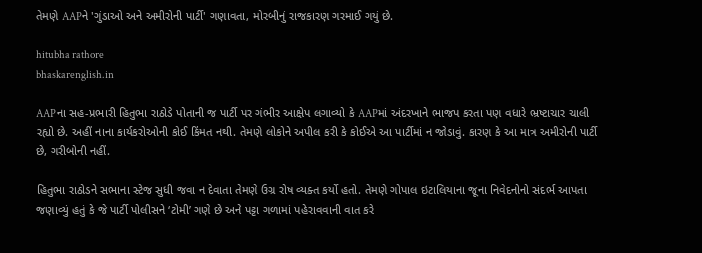તેમણે AAPને 'ગુંડાઓ અને અમીરોની પાર્ટી' ગણાવતા, મોરબીનું રાજકારણ ગરમાઈ ગયું છે.

hitubha rathore
bhaskarenglish.in

AAPના સહ-પ્રભારી હિતુભા રાઠોડે પોતાની જ પાર્ટી પર ગંભીર આક્ષેપ લગાવ્યો કે AAPમાં અંદરખાને ભાજપ કરતા પણ વધારે ભ્રષ્ટાચાર ચાલી રહ્યો છે. અહીં નાના કાર્યકરોઓની કોઈ કિંમત નથી. તેમણે લોકોને અપીલ કરી કે કોઈએ આ પાર્ટીમાં ન જોડાવું. કારણ કે આ માત્ર અમીરોની પાર્ટી છે, ગરીબોની નહીં.

હિતુભા રાઠોડને સભાના સ્ટેજ સુધી જવા ન દેવાતા તેમણે ઉગ્ર રોષ વ્યક્ત કર્યો હતો. તેમણે ગોપાલ ઇટાલિયાના જૂના નિવેદનોનો સંદર્ભ આપતા જણાવ્યું હતું કે જે પાર્ટી પોલીસને ‘ટોમી’ ગણે છે અને પટ્ટા ગળામાં પહેરાવવાની વાત કરે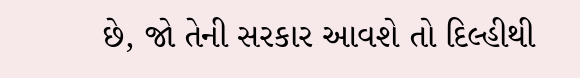છે, જો તેની સરકાર આવશે તો દિલ્હીથી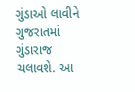ગુંડાઓ લાવીને ગુજરાતમાં ગુંડારાજ ચલાવશે. આ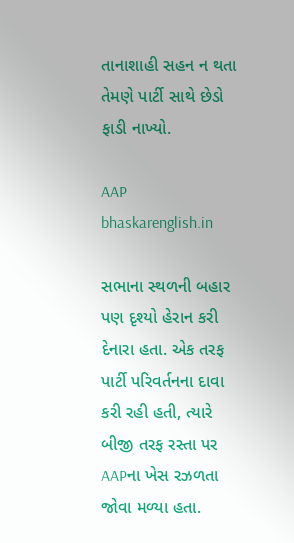તાનાશાહી સહન ન થતા તેમણે પાર્ટી સાથે છેડો ફાડી નાખ્યો.

AAP
bhaskarenglish.in

સભાના સ્થળની બહાર પણ દૃશ્યો હેરાન કરી દેનારા હતા. એક તરફ પાર્ટી પરિવર્તનના દાવા કરી રહી હતી, ત્યારે બીજી તરફ રસ્તા પર AAPના ખેસ રઝળતા જોવા મળ્યા હતા.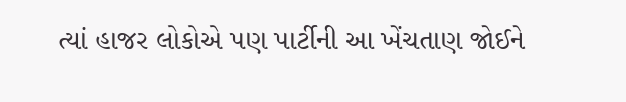ત્યાં હાજર લોકોએ પણ પાર્ટીની આ ખેંચતાણ જોઈને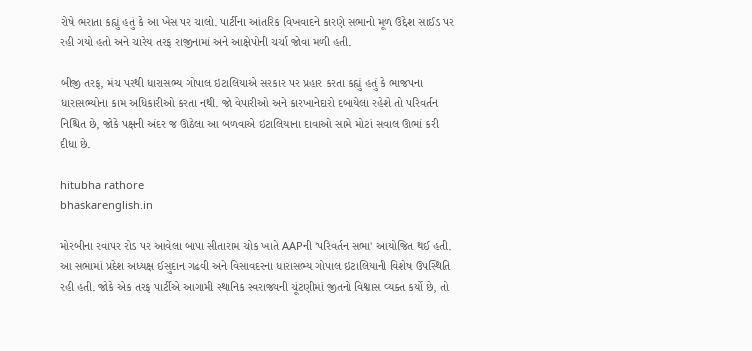રોષે ભરાતા કહ્યું હતું કે આ ખેસ પર ચાલો. પાર્ટીના આંતરિક વિખવાદને કારણે સભાનો મૂળ ઉદ્દેશ સાઈડ પર રહી ગયો હતો અને ચારેય તરફ રાજીનામાં અને આક્ષેપોની ચર્ચા જોવા મળી હતી.

બીજી તરફ, મંચ પરથી ધારાસભ્ય ગોપાલ ઇટાલિયાએ સરકાર પર પ્રહાર કરતા કહ્યું હતું કે ભાજપના ધારાસભ્યોના કામ અધિકારીઓ કરતા નથી. જો વેપારીઓ અને કારખાનેદારો દબાયેલા રહેશે તો પરિવર્તન નિશ્ચિત છે, જોકે પક્ષની અંદર જ ઊઠેલા આ બળવાએ ઇટાલિયાના દાવાઓ સામે મોટાં સવાલ ઊભાં કરી દીધા છે.

hitubha rathore
bhaskarenglish.in

મોરબીના રવાપર રોડ પર આવેલા બાપા સીતારામ ચોક ખાતે AAPની 'પરિવર્તન સભા' આયોજિત થઈ હતી. આ સભામાં પ્રદેશ અધ્યક્ષ ઈસુદાન ગઢવી અને વિસાવદરના ધારાસભ્ય ગોપાલ ઇટાલિયાની વિશેષ ઉપસ્થિતિ રહી હતી. જોકે એક તરફ પાર્ટીએ આગામી સ્થાનિક સ્વરાજ્યની ચૂંટણીમાં જીતનો વિશ્વાસ વ્યક્ત કર્યો છે, તો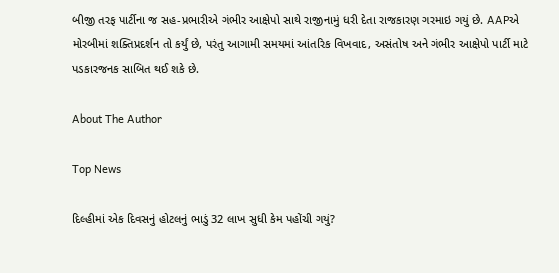બીજી તરફ પાર્ટીના જ સહ-પ્રભારીએ ગંભીર આક્ષેપો સાથે રાજીનામું ધરી દેતા રાજકારણ ગરમાઇ ગયું છે. AAPએ મોરબીમાં શક્તિપ્રદર્શન તો કર્યું છે, પરંતુ આગામી સમયમાં આંતરિક વિખવાદ, અસંતોષ અને ગંભીર આક્ષેપો પાર્ટી માટે પડકારજનક સાબિત થઈ શકે છે.

About The Author

Top News

દિલ્હીમાં એક દિવસનું હોટલનું ભાડું 32 લાખ સુધી કેમ પહોંચી ગયું?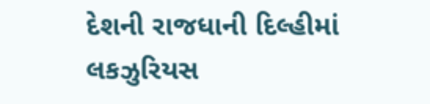દેશની રાજધાની દિલ્હીમાં લકઝુરિયસ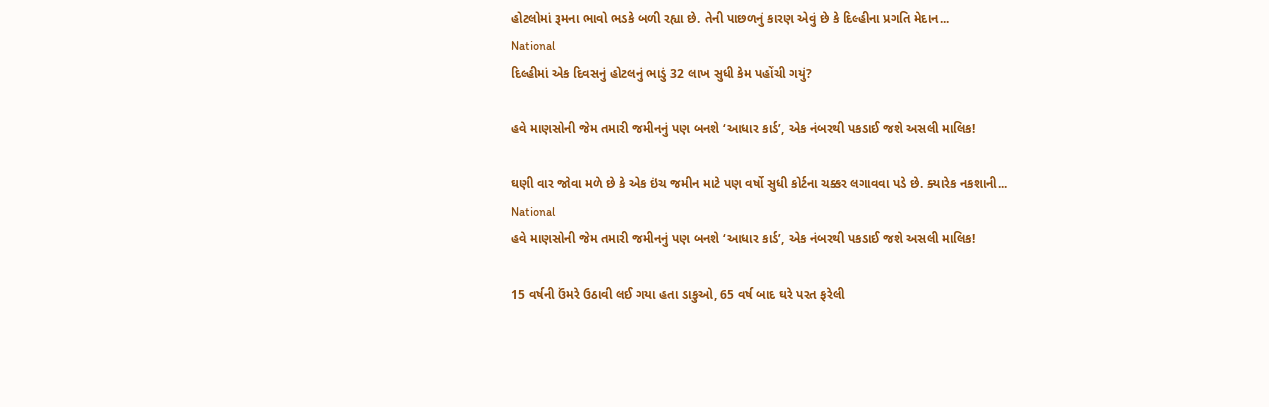હોટલોમાં રૂમના ભાવો ભડકે બળી રહ્યા છે. તેની પાછળનું કારણ એવું છે કે દિલ્હીના પ્રગતિ મેદાન...
National
દિલ્હીમાં એક દિવસનું હોટલનું ભાડું 32 લાખ સુધી કેમ પહોંચી ગયું?

હવે માણસોની જેમ તમારી જમીનનું પણ બનશે ‘આધાર કાર્ડ’, એક નંબરથી પકડાઈ જશે અસલી માલિક!

ઘણી વાર જોવા મળે છે કે એક ઇંચ જમીન માટે પણ વર્ષો સુધી કોર્ટના ચક્કર લગાવવા પડે છે. ક્યારેક નકશાની...
National
હવે માણસોની જેમ તમારી જમીનનું પણ બનશે ‘આધાર કાર્ડ’, એક નંબરથી પકડાઈ જશે અસલી માલિક!

15 વર્ષની ઉંમરે ઉઠાવી લઈ ગયા હતા ડાકુઓ, 65 વર્ષ બાદ ઘરે પરત ફરેલી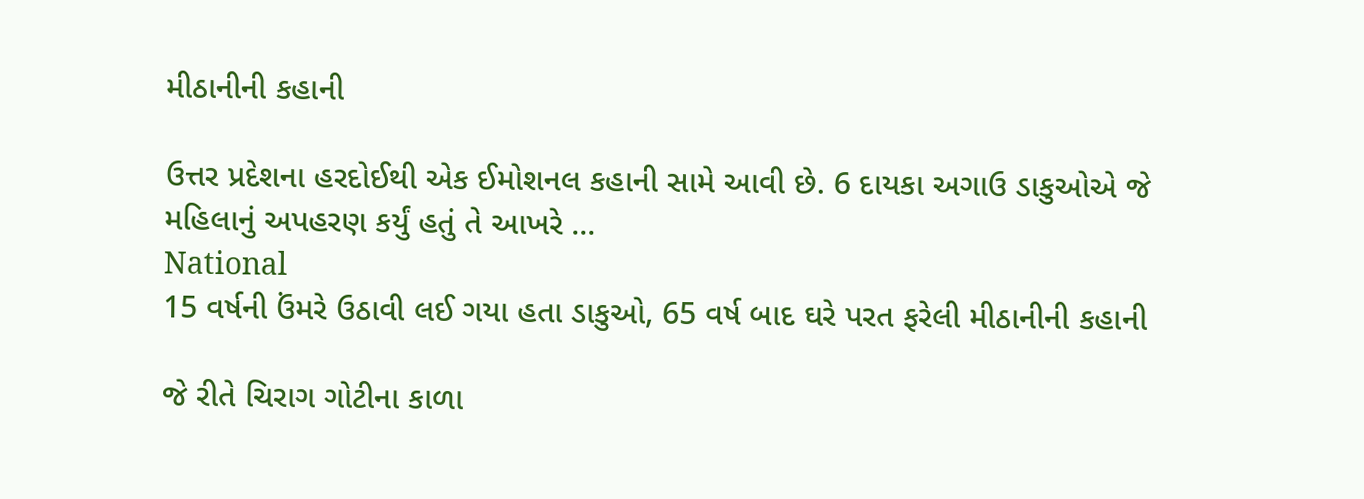મીઠાનીની કહાની

ઉત્તર પ્રદેશના હરદોઈથી એક ઈમોશનલ કહાની સામે આવી છે. 6 દાયકા અગાઉ ડાકુઓએ જે મહિલાનું અપહરણ કર્યું હતું તે આખરે ...
National
15 વર્ષની ઉંમરે ઉઠાવી લઈ ગયા હતા ડાકુઓ, 65 વર્ષ બાદ ઘરે પરત ફરેલી મીઠાનીની કહાની

જે રીતે ચિરાગ ગોટીના કાળા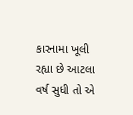કારનામા ખૂલી રહ્યા છે આટલા વર્ષ સુધી તો એ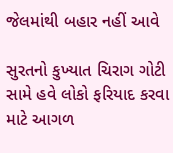જેલમાંથી બહાર નહીં આવે

સુરતનો કુખ્યાત ચિરાગ ગોટી સામે હવે લોકો ફરિયાદ કરવા માટે આગળ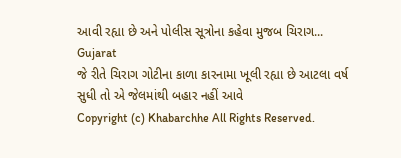આવી રહ્યા છે અને પોલીસ સૂત્રોના કહેવા મુજબ ચિરાગ...
Gujarat
જે રીતે ચિરાગ ગોટીના કાળા કારનામા ખૂલી રહ્યા છે આટલા વર્ષ સુધી તો એ જેલમાંથી બહાર નહીં આવે
Copyright (c) Khabarchhe All Rights Reserved.